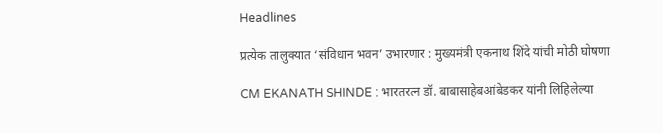Headlines

प्रत्येक तालुक्यात ‘संविधान भवन’ उभारणार : मुख्यमंत्री एकनाथ शिंदे यांची मोठी घोषणा

CM EKANATH SHINDE : भारतरत्न डॉ. बाबासाहेबआंबेडकर यांनी लिहिलेल्या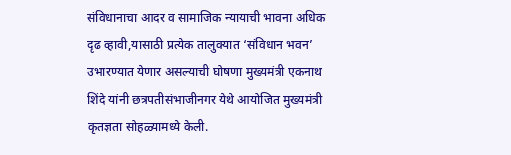संविधानाचा आदर व सामाजिक न्यायाची भावना अधिक दृढ व्हावी,यासाठी प्रत्येक तालुक्यात ‘संविधान भवन’ उभारण्यात येणार असल्याची घोषणा मुख्यमंत्री एकनाथ शिंदे यांनी छत्रपतीसंभाजीनगर येथे आयोजित मुख्यमंत्री कृतज्ञता सोहळ्यामध्ये केली.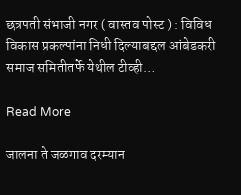छत्रपती संभाजी नगर ( वास्तव पोस्ट ) : विविध विकास प्रकल्पांना निधी दिल्याबद्दल आंबेडकरी समाज समितीतर्फे येथील टीव्ही…

Read More

जालना ते जळगाव दरम्यान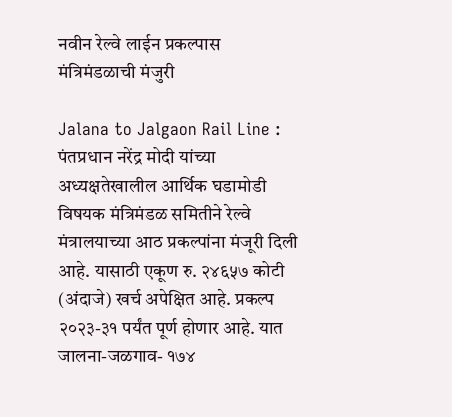नवीन रेल्वे लाईन प्रकल्पास मंत्रिमंडळाची मंजुरी

Jalana to Jalgaon Rail Line : पंतप्रधान नरेंद्र मोदी यांच्या अध्यक्षतेखालील आर्थिक घडामोडी विषयक मंत्रिमंडळ समितीने रेल्वे मंत्रालयाच्या आठ प्रकल्पांना मंजूरी दिली आहे. यासाठी एकूण रु. २४६५७ कोटी (अंदाजे) खर्च अपेक्षित आहे. प्रकल्प २०२३-३१ पर्यंत पूर्ण होणार आहे. यात जालना-जळगाव- १७४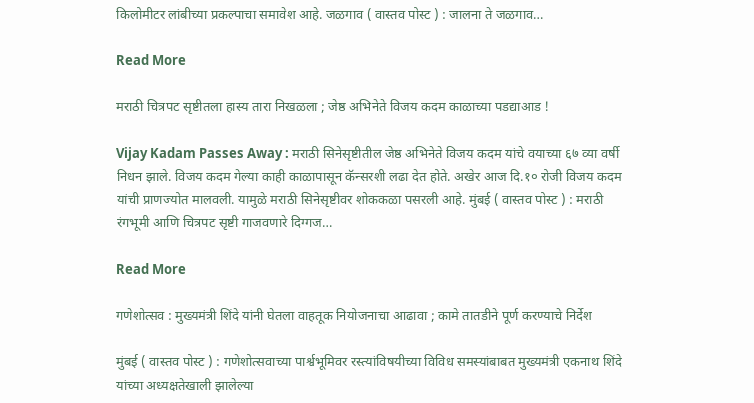किलोमीटर लांबीच्या प्रकल्पाचा समावेश आहे. जळगाव ( वास्तव पोस्ट ) : जालना ते जळगाव…

Read More

मराठी चित्रपट सृष्टीतला हास्य तारा निखळला ; जेष्ठ अभिनेते विजय कदम काळाच्या पडद्याआड !

Vijay Kadam Passes Away : मराठी सिनेसृष्टीतील जेष्ठ अभिनेते विजय कदम यांचे वयाच्या ६७ व्या वर्षी निधन झाले. विजय कदम गेल्या काही काळापासून कॅन्सरशी लढा देत होते. अखेर आज दि.१० रोजी विजय कदम यांची प्राणज्योत मालवली. यामुळे मराठी सिनेसृष्टीवर शोककळा पसरली आहे. मुंबई ( वास्तव पोस्ट ) : मराठी रंगभूमी आणि चित्रपट सृष्टी गाजवणारे दिग्गज…

Read More

गणेशोत्सव : मुख्यमंत्री शिंदे यांनी घेतला वाहतूक नियोजनाचा आढावा ; कामे तातडीने पूर्ण करण्याचे निर्देश

मुंबई ( वास्तव पोस्ट ) : गणेशोत्सवाच्या पार्श्वभूमिवर रस्त्यांविषयीच्या विविध समस्यांबाबत मुख्यमंत्री एकनाथ शिंदे यांच्या अध्यक्षतेखाली झालेल्या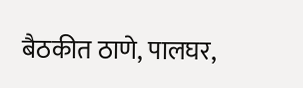बैठकीत ठाणे, पालघर,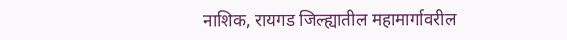नाशिक, रायगड जिल्ह्यातील महामार्गावरील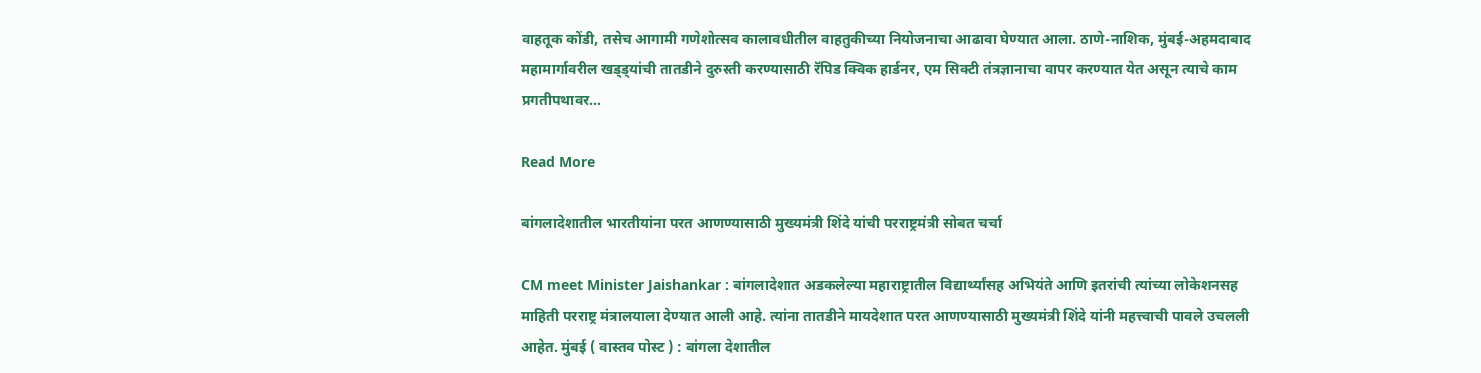वाहतूक कोंडी, तसेच आगामी गणेशोत्सव कालावधीतील वाहतुकीच्या नियोजनाचा आढावा घेण्यात आला. ठाणे-नाशिक, मुंबई-अहमदाबाद महामार्गावरील खड्ड्यांची तातडीने दुरुस्ती करण्यासाठी रॅपिड क्विक हार्डनर, एम सिक्टी तंत्रज्ञानाचा वापर करण्यात येत असून त्याचे काम प्रगतीपथावर…

Read More

बांगलादेशातील भारतीयांना परत आणण्यासाठी मुख्यमंत्री शिंदे यांची परराष्ट्रमंत्री सोबत चर्चा

CM meet Minister Jaishankar : बांगलादेशात अडकलेल्या महाराष्ट्रातील विद्यार्थ्यांसह अभियंते आणि इतरांची त्यांच्या लोकेशनसह माहिती परराष्ट्र मंत्रालयाला देण्यात आली आहे. त्यांना तातडीने मायदेशात परत आणण्यासाठी मुख्यमंत्री शिंदे यांनी महत्त्वाची पावले उचलली आहेत. मुंबई ( वास्तव पोस्ट ) : बांगला देशातील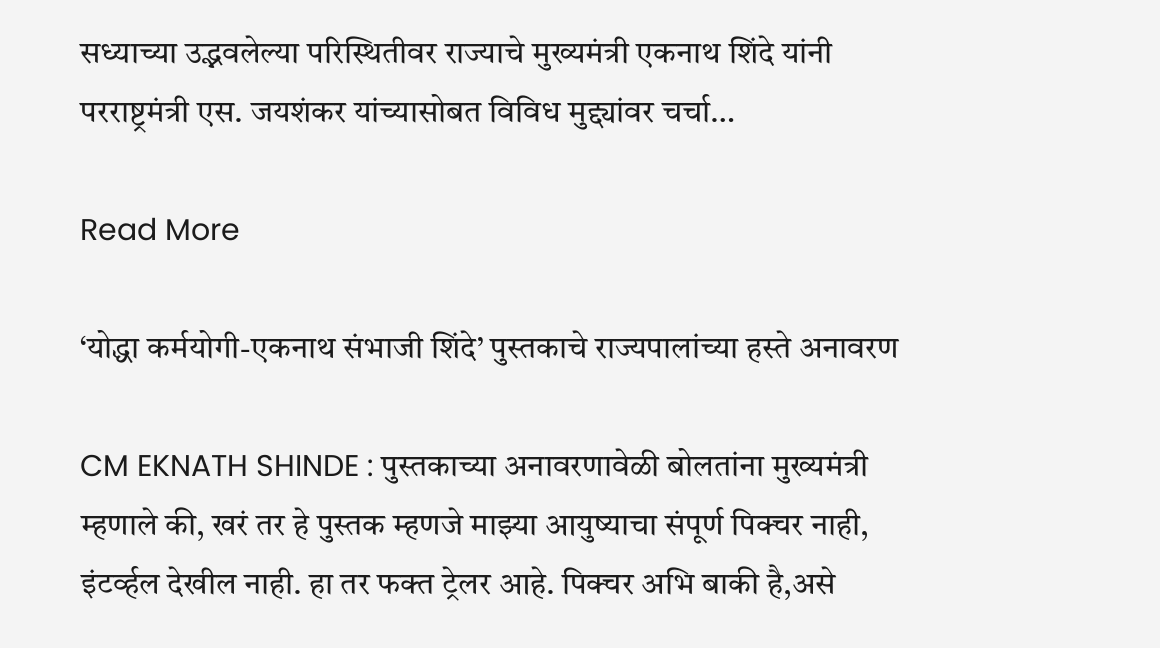सध्याच्या उद्भवलेल्या परिस्थितीवर राज्याचे मुख्यमंत्री एकनाथ शिंदे यांनी परराष्ट्रमंत्री एस. जयशंकर यांच्यासोबत विविध मुद्द्यांवर चर्चा…

Read More

‘योद्धा कर्मयोगी-एकनाथ संभाजी शिंदे’ पुस्तकाचे राज्यपालांच्या हस्ते अनावरण

CM EKNATH SHINDE : पुस्तकाच्या अनावरणावेळी बोलतांना मुख्यमंत्री म्हणाले की, खरं तर हे पुस्तक म्हणजे माझ्या आयुष्याचा संपूर्ण पिक्चर नाही, इंटर्व्हल देखील नाही. हा तर फक्त ट्रेलर आहे. पिक्चर अभि बाकी है,असे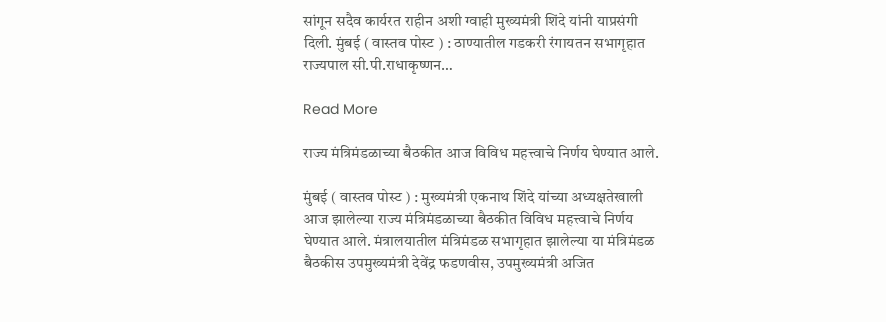सांगून सदैव कार्यरत राहीन अशी ग्वाही मुख्यमंत्री शिंदे यांनी याप्रसंगी दिली. मुंबई ( वास्तव पोस्ट ) : ठाण्यातील गडकरी रंगायतन सभागृहात राज्यपाल सी.पी.राधाकृष्णन…

Read More

राज्य मंत्रिमंडळाच्या बैठकीत आज विविध महत्त्वाचे निर्णय घेण्यात आले.

मुंबई ( वास्तव पोस्ट ) : मुख्यमंत्री एकनाथ शिंदे यांच्या अध्यक्षतेखाली आज झालेल्या राज्य मंत्रिमंडळाच्या बैठकीत विविध महत्त्वाचे निर्णय घेण्यात आले. मंत्रालयातील मंत्रिमंडळ सभागृहात झालेल्या या मंत्रिमंडळ बैठकीस उपमुख्यमंत्री देवेंद्र फडणवीस, उपमुख्यमंत्री अजित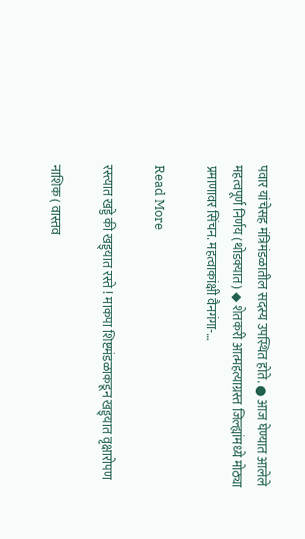पवार यांचेसह मंत्रिमंडळातील सदस्य उपस्थित होते. ● आज घेण्यात आलेले महत्वपूर्ण निर्णय (थोडक्यात) ◆ शेतकरी आत्महत्याग्रस्त जिल्ह्यांमध्ये मोठ्या प्रमाणावर सिंचन. महत्वाकांक्षी वैनगंगा-…

Read More

रस्त्यात खड्डे की खड्ड्यात रस्ते ! माकपा शिष्टमंडळाकडून खड्ड्यात वृक्षारोपण

नाशिक ( वास्तव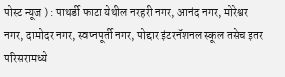पोस्ट न्यूज ) : पाथर्डी फाटा येथील नरहरी नगर, आनंद नगर, मोरेश्वर नगर, दामोदर नगर, स्वप्नपूर्ती नगर, पोद्दार इंटरनॅशनल स्कूल तसेच इतर परिसरामध्ये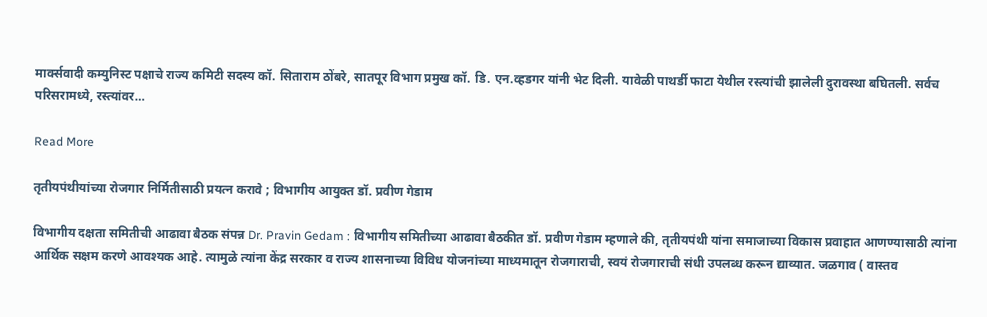मार्क्सवादी कम्युनिस्ट पक्षाचे राज्य कमिटी सदस्य कॉ. सिताराम ठोंबरे, सातपूर विभाग प्रमुख कॉ. डि. एन.व्हडगर यांनी भेट दिली. यावेळी पाथर्डी फाटा येथील रस्त्यांची झालेली दुरावस्था बघितली. सर्वच परिसरामध्ये, रस्त्यांवर…

Read More

तृतीयपंथीयांच्या रोजगार निर्मितीसाठी प्रयत्न करावे ; विभागीय आयुक्त डॉ. प्रवीण गेडाम

विभागीय दक्षता समितीची आढावा बैठक संपन्न Dr. Pravin Gedam : विभागीय समितीच्या आढावा बैठकीत डॉ. प्रवीण गेडाम म्हणाले की, तृतीयपंथी यांना समाजाच्या विकास प्रवाहात आणण्यासाठी त्यांना आर्थिक सक्षम करणे आवश्यक आहे. त्यामुळे त्यांना केंद्र सरकार व राज्य शासनाच्या विविध योजनांच्या माध्यमातून रोजगाराची, स्वयं रोजगाराची संधी उपलब्ध करून द्याव्यात. जळगाव ( वास्तव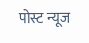पोस्ट न्यूज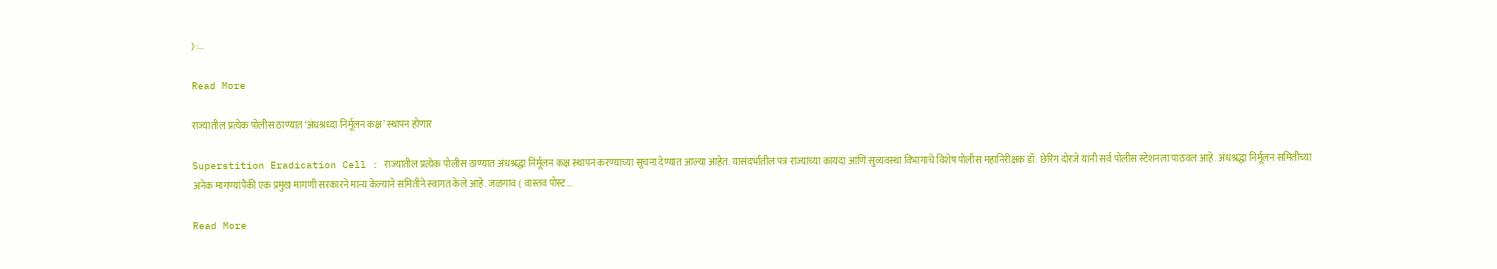) :…

Read More

राज्यातील प्रत्येक पोलीस ठाण्यात ‘अंधश्रध्दा निर्मूलन कक्ष’ स्थापन होणार

Superstition Eradication Cell : राज्यातील प्रत्येक पोलीस ठाण्यात अंधश्रद्धा निर्मूलन कक्ष स्थापन करण्याच्या सूचना देण्यात आल्या आहेत. यासंदर्भातील पत्र राज्याच्या कायदा आणि सुव्यवस्था विभागाचे विशेष पोलीस महानिरीक्षक डॉ. छेरिंग दोरजे यांनी सर्व पोलीस स्टेशनला पाठवलं आहे. अंधश्रद्धा निर्मूलन समितीच्या अनेक मागण्यांपैकी एक प्रमुख मागणी सरकारने मान्य केल्याने समितीने स्वागत केले आहे. जळगाव ( वास्तव पोस्ट…

Read More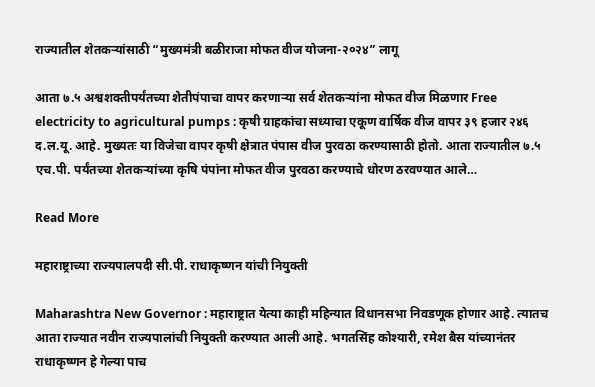राज्यातील शेतकऱ्यांसाठी “मुख्यमंत्री बळीराजा मोफत वीज योजना-२०२४” लागू

आता ७.५ अश्वशक्तीपर्यंतच्या शेतीपंपाचा वापर करणाऱ्या सर्व शेतकऱ्यांना मोफत वीज मिळणार Free electricity to agricultural pumps : कृषी ग्राहकांचा सध्याचा एकूण वार्षिक वीज वापर ३९ हजार २४६ द.ल.यू. आहे. मुख्यतः या विजेचा वापर कृषी क्षेत्रात पंपास वीज पुरवठा करण्यासाठी होतो. आता राज्यातील ७.५ एच.पी. पर्यंतच्या शेतकऱ्यांच्या कृषि पंपांना मोफत वीज पुरवठा करण्याचे धोरण ठरवण्यात आले…

Read More

महाराष्ट्राच्या राज्यपालपदी सी.पी. राधाकृष्णन यांची नियुक्ती

Maharashtra New Governor : महाराष्ट्रात येत्या काही महिन्यात विधानसभा निवडणूक होणार आहे. त्यातच आता राज्यात नवीन राज्यपालांची नियुक्ती करण्यात आली आहे. भगतसिंह कोश्यारी, रमेश बैस यांच्यानंतर राधाकृष्णन हे गेल्या पाच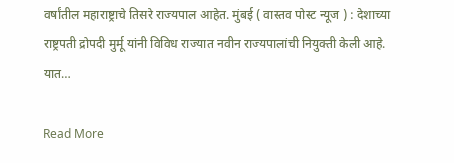वर्षांतील महाराष्ट्राचे तिसरे राज्यपाल आहेत. मुंबई ( वास्तव पोस्ट न्यूज ) : देशाच्या राष्ट्रपती द्रोपदी मुर्मू यांनी विविध राज्यात नवीन राज्यपालांची नियुक्ती केली आहे. यात…

Read More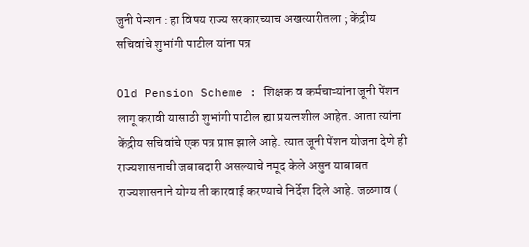जुनी पेन्शन : हा विषय राज्य सरकारच्याच अखत्यारीतला ; केंद्रीय सचिवांचे शुभांगी पाटील यांना पत्र

Old Pension Scheme : शिक्षक व कर्मचाऱ्यांना जूनी पेंशन लागू करावी यासाठी शुभांगी पाटील ह्या प्रयत्नशील आहेत. आता त्यांना केंद्रीय सचिवांचे एक पत्र प्राप्त झाले आहे. त्यात जूनी पेंशन योजना देणे ही राज्यशासनाची जबाबदारी असल्याचे नमूद केले असुन याबाबत राज्यशासनाने योग्य ती कारवाई करण्याचे निर्देश दिले आहे. जळगाव (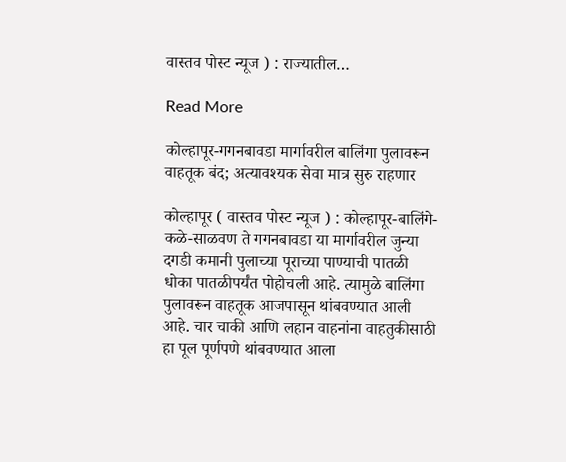वास्तव पोस्ट न्यूज ) : राज्यातील…

Read More

कोल्हापूर-गगनबावडा मार्गावरील बालिंगा पुलावरून वाहतूक बंद; अत्यावश्यक सेवा मात्र सुरु राहणार

कोल्हापूर ( वास्तव पोस्ट न्यूज ) : कोल्हापूर-बालिंगे-कळे-साळवण ते गगनबावडा या मार्गावरील जुन्या दगडी कमानी पुलाच्या पूराच्या पाण्याची पातळी धोका पातळीपर्यंत पोहोचली आहे. त्यामुळे बालिंगा पुलावरून वाहतूक आजपासून थांबवण्यात आली आहे. चार चाकी आणि लहान वाहनांना वाहतुकीसाठी हा पूल पूर्णपणे थांबवण्यात आला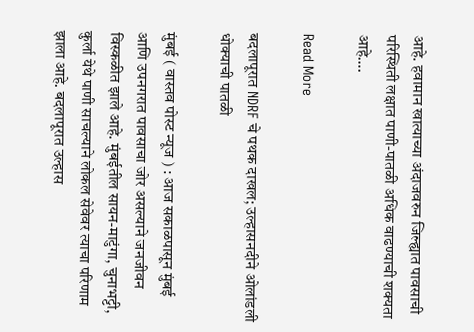आहे. हवामान खात्याच्या अंदाजवरुन जिल्ह्यात पावसाची परिस्थिती लक्षात पाणी-पातळी अधिक वाढण्याची शक्यता आहे….

Read More

बदलापूरात NDRF चे पथक दाखल; उल्हासनदीने ओलांडली धोक्याची पातळी

मुंबई ( वास्तव पोस्ट न्यूज ) : आज सकाळपासून मुंबई आणि उपनगरात पावसाचा जोर असल्याने जनजीवन विस्कळीत झाले आहे. मुंबईतील सायन-माटुंगा, चुनाभट्टी, कुर्ला येथे पाणी साचल्याने लोकल सेवेवर त्याचा परिणाम झाला आहे. बदलापूरात उल्हास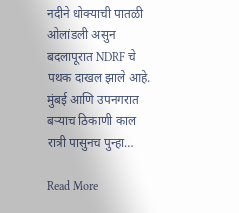नदीने धोक्याची पातळी ओलांडली असुन बदलापूरात NDRF चे पथक दाखल झाले आहे. मुंबई आणि उपनगरात बऱ्याच ठिकाणी काल रात्री पासुनच पुन्हा…

Read More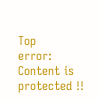Top
error: Content is protected !!